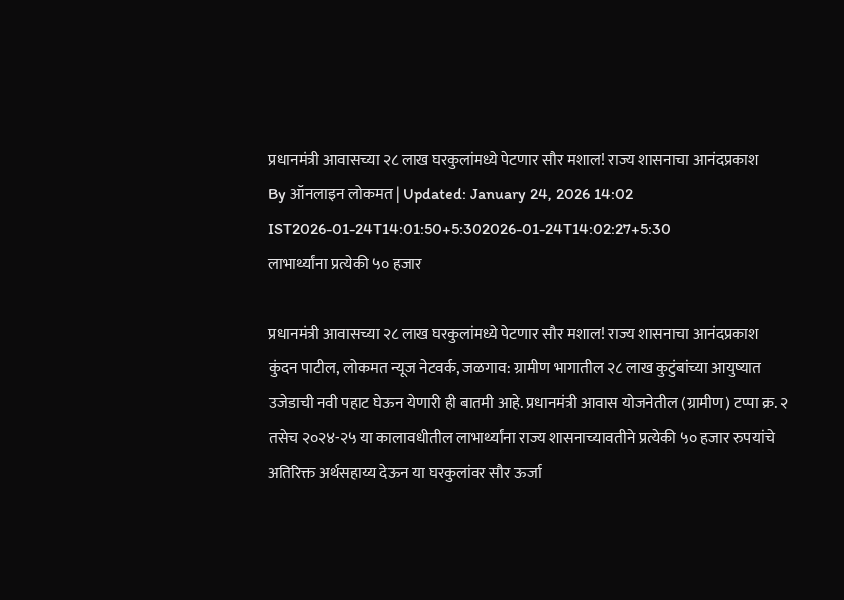प्रधानमंत्री आवासच्या २८ लाख घरकुलांमध्ये पेटणार सौर मशाल! राज्य शासनाचा आनंदप्रकाश
By ऑनलाइन लोकमत | Updated: January 24, 2026 14:02 IST2026-01-24T14:01:50+5:302026-01-24T14:02:27+5:30
लाभार्थ्यांना प्रत्येकी ५० हजार

प्रधानमंत्री आवासच्या २८ लाख घरकुलांमध्ये पेटणार सौर मशाल! राज्य शासनाचा आनंदप्रकाश
कुंदन पाटील, लोकमत न्यूज नेटवर्क, जळगाव: ग्रामीण भागातील २८ लाख कुटुंबांच्या आयुष्यात उजेडाची नवी पहाट घेऊन येणारी ही बातमी आहे. प्रधानमंत्री आवास योजनेतील (ग्रामीण) टप्पा क्र. २ तसेच २०२४-२५ या कालावधीतील लाभार्थ्यांना राज्य शासनाच्यावतीने प्रत्येकी ५० हजार रुपयांचे अतिरिक्त अर्थसहाय्य देऊन या घरकुलांवर सौर ऊर्जा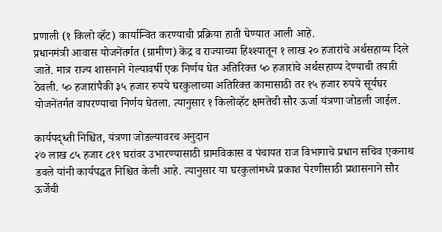प्रणाली (१ किलो व्हॅट) कार्यान्वित करण्याची प्रक्रिया हाती घेण्यात आली आहे.
प्रधानमंत्री आवास योजनेंतर्गत (ग्रामीण) केंद्र व राज्याच्या हिश्श्यातून १ लाख २० हजारांचे अर्थसहाय्य दिले जाते. मात्र राज्य शासनाने गेल्यावर्षी एक निर्णय घेत अतिरिक्त ५० हजारांचे अर्थसहाय्य देण्याची तयारी ठेवली. ५० हजारांपैकी ३५ हजार रुपये घरकुलाच्या अतिरिक्त कामासाठी तर १५ हजार रुपये सूर्यघर योजनेंतर्गत वापरण्याचा निर्णय घेतला. त्यानुसार १ किलोव्हॅट क्षमतेची सौर ऊर्जा यंत्रणा जोडली जाईल.

कार्यपद्ध्ती निश्चित, यंत्रणा जोडल्यावरच अनुदान
२७ लाख ८५ हजार ८१९ घरांवर उभारण्यासाठी ग्रामविकास व पंचायत राज विभागाचे प्रधान सचिव एकनाथ डवले यांनी कार्यपद्धत निश्चित केली आहे. त्यानुसार या घरकुलांमध्ये प्रकाश पेरणीसाठी प्रशासनाने सौर ऊर्जेची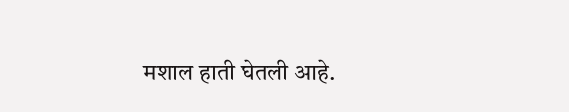मशाल हाती घेतली आहे.